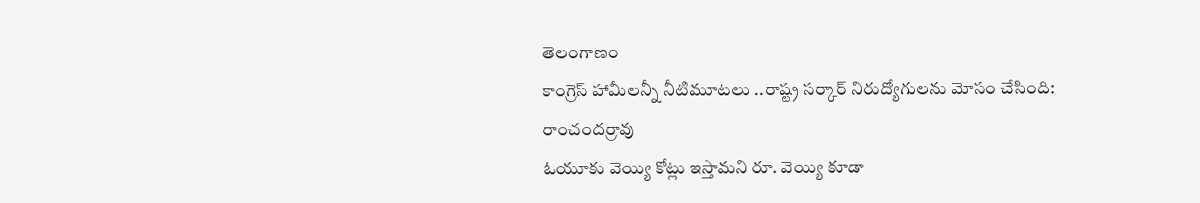తెలంగాణం
కాంగ్రెస్ హామీలన్నీ నీటిమూటలు ..రాష్ట్ర సర్కార్ నిరుద్యోగులను మోసం చేసింది: రాంచందర్రావు
ఓయూకు వెయ్యి కోట్లు ఇస్తామని రూ. వెయ్యి కూడా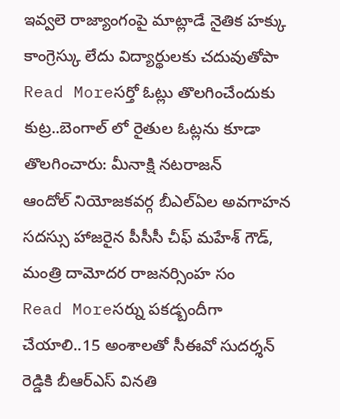ఇవ్వలె రాజ్యాంగంపై మాట్లాడే నైతిక హక్కు కాంగ్రెస్కు లేదు విద్యార్థులకు చదువుతోపా
Read Moreసర్తో ఓట్లు తొలగించేందుకు కుట్ర..బెంగాల్ లో రైతుల ఓట్లను కూడా తొలగించారు: మీనాక్షి నటరాజన్
ఆందోల్ నియోజకవర్గ బీఎల్ఏల అవగాహన సదస్సు హాజరైన పీసీసీ చీఫ్ మహేశ్ గౌడ్, మంత్రి దామోదర రాజనర్సింహ సం
Read Moreసర్ను పకడ్బందీగా చేయాలి..15 అంశాలతో సీఈవో సుదర్శన్ రెడ్డికి బీఆర్ఎస్ వినతి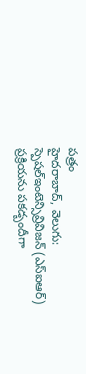పత్రం
హైదరాబాద్, వెలుగు: స్పెషల్ఇంటెన్సివ్రివిజన్ (ఎస్ఐఆర్) ప్రక్రియను పకడ్బందీగా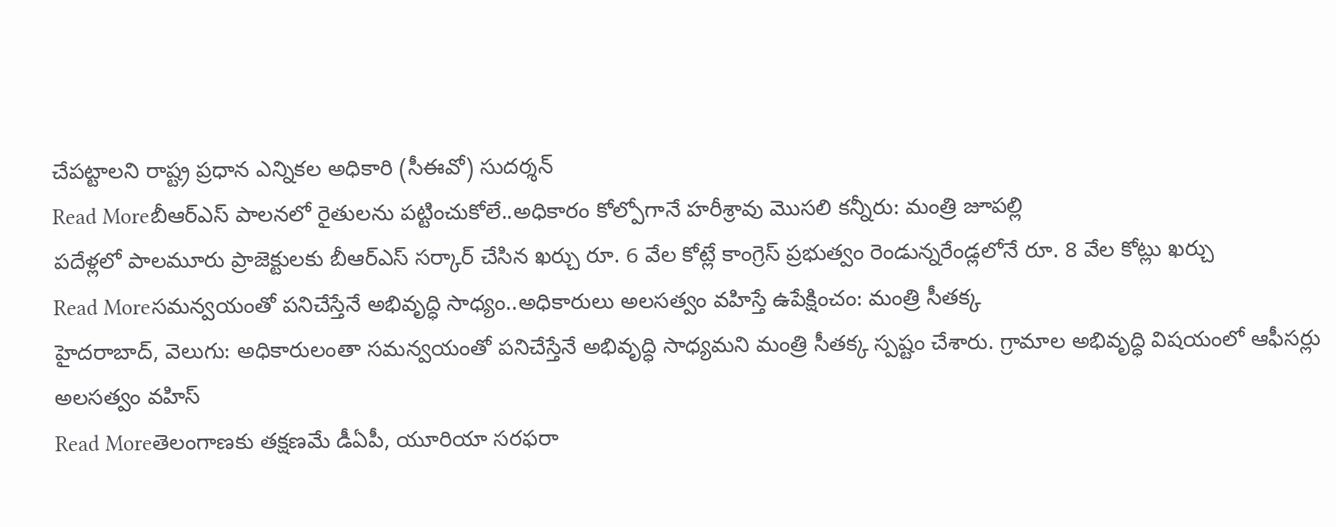చేపట్టాలని రాష్ట్ర ప్రధాన ఎన్నికల అధికారి (సీఈవో) సుదర్శన్
Read Moreబీఆర్ఎస్ పాలనలో రైతులను పట్టించుకోలే..అధికారం కోల్పోగానే హరీశ్రావు మొసలి కన్నీరు: మంత్రి జూపల్లి
పదేళ్లలో పాలమూరు ప్రాజెక్టులకు బీఆర్ఎస్ సర్కార్ చేసిన ఖర్చు రూ. 6 వేల కోట్లే కాంగ్రెస్ ప్రభుత్వం రెండున్నరేండ్లలోనే రూ. 8 వేల కోట్లు ఖర్చు
Read Moreసమన్వయంతో పనిచేస్తేనే అభివృద్ధి సాధ్యం..అధికారులు అలసత్వం వహిస్తే ఉపేక్షించం: మంత్రి సీతక్క
హైదరాబాద్, వెలుగు: అధికారులంతా సమన్వయంతో పనిచేస్తేనే అభివృద్ధి సాధ్యమని మంత్రి సీతక్క స్పష్టం చేశారు. గ్రామాల అభివృద్ధి విషయంలో ఆఫీసర్లు అలసత్వం వహిస్
Read Moreతెలంగాణకు తక్షణమే డీఏపీ, యూరియా సరఫరా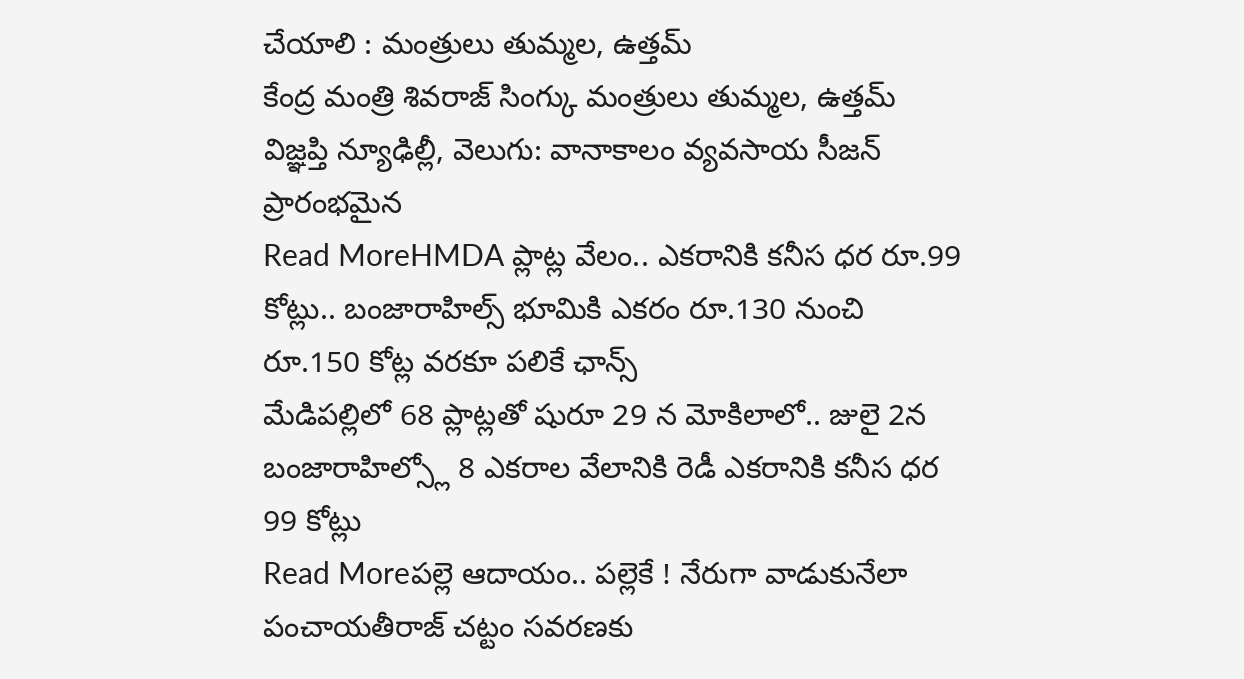చేయాలి : మంత్రులు తుమ్మల, ఉత్తమ్
కేంద్ర మంత్రి శివరాజ్ సింగ్కు మంత్రులు తుమ్మల, ఉత్తమ్ విజ్ఞప్తి న్యూఢిల్లీ, వెలుగు: వానాకాలం వ్యవసాయ సీజన్ ప్రారంభమైన
Read MoreHMDA ప్లాట్ల వేలం.. ఎకరానికి కనీస ధర రూ.99 కోట్లు.. బంజారాహిల్స్ భూమికి ఎకరం రూ.130 నుంచి రూ.150 కోట్ల వరకూ పలికే ఛాన్స్
మేడిపల్లిలో 68 ప్లాట్లతో షురూ 29 న మోకిలాలో.. జులై 2న బంజారాహిల్స్లో 8 ఎకరాల వేలానికి రెడీ ఎకరానికి కనీస ధర 99 కోట్లు
Read Moreపల్లె ఆదాయం.. పల్లెకే ! నేరుగా వాడుకునేలా పంచాయతీరాజ్ చట్టం సవరణకు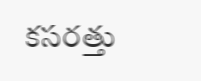కసరత్తు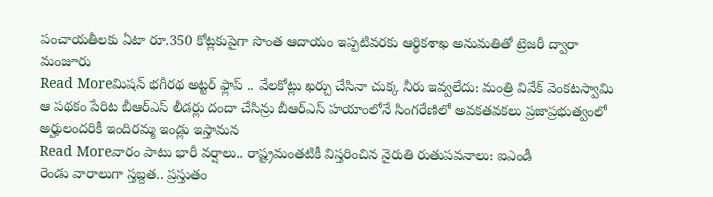పంచాయతీలకు ఏటా రూ.350 కోట్లకుపైగా సొంత ఆదాయం ఇప్పటివరకు ఆర్థికశాఖ అనుమతితో ట్రెజరీ ద్వారా మంజూరు
Read Moreమిషన్ భగీరథ అట్టర్ ఫ్లాప్ .. వేలకోట్లు ఖర్చు చేసినా చుక్క నీరు ఇవ్వలేదు: మంత్రి వివేక్ వెంకటస్వామి
ఆ పథకం పేరిట బీఆర్ఎస్ లీడర్లు దందా చేసిన్రు బీఆర్ఎస్ హయాంలోనే సింగరేణిలో అవకతవకలు ప్రజాప్రభుత్వంలో అర్హులందరికీ ఇందిరమ్మ ఇండ్లు ఇస్తామన
Read Moreవారం పాటు భారీ వర్షాలు.. రాష్ట్రమంతటికీ విస్తరించిన నైరుతి రుతుపవనాలు: ఐఎండీ
రెండు వారాలుగా స్తబ్దత.. ప్రస్తుతం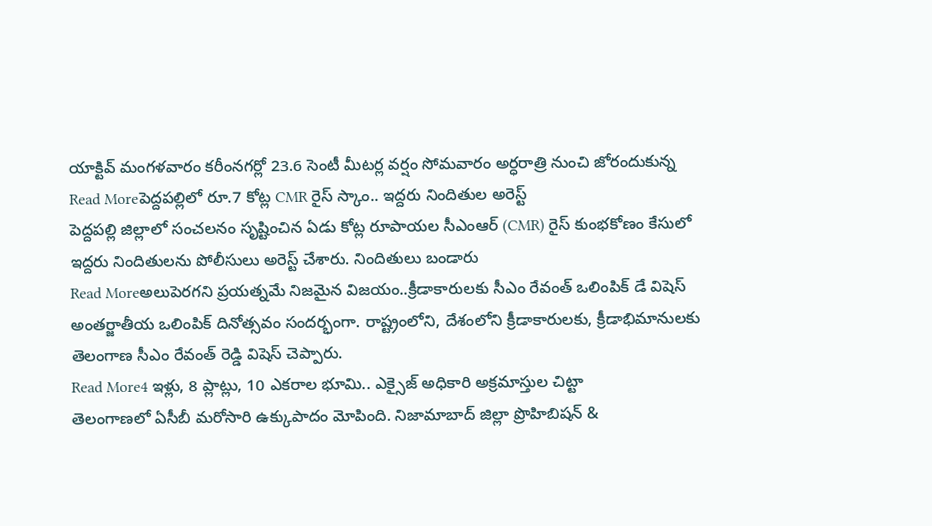యాక్టివ్ మంగళవారం కరీంనగర్లో 23.6 సెంటీ మీటర్ల వర్షం సోమవారం అర్ధరాత్రి నుంచి జోరందుకున్న
Read Moreపెద్దపల్లిలో రూ.7 కోట్ల CMR రైస్ స్కాం.. ఇద్దరు నిందితుల అరెస్ట్
పెద్దపల్లి జిల్లాలో సంచలనం సృష్టించిన ఏడు కోట్ల రూపాయల సీఎంఆర్ (CMR) రైస్ కుంభకోణం కేసులో ఇద్దరు నిందితులను పోలీసులు అరెస్ట్ చేశారు. నిందితులు బండారు
Read Moreఅలుపెరగని ప్రయత్నమే నిజమైన విజయం..క్రీడాకారులకు సీఎం రేవంత్ ఒలింపిక్ డే విషెస్
అంతర్జాతీయ ఒలింపిక్ దినోత్సవం సందర్భంగా. రాష్ట్రంలోని, దేశంలోని క్రీడాకారులకు, క్రీడాభిమానులకు తెలంగాణ సీఎం రేవంత్ రెడ్డి విషెస్ చెప్పారు.
Read More4 ఇళ్లు, 8 ప్లాట్లు, 10 ఎకరాల భూమి.. ఎక్సైజ్ అధికారి అక్రమాస్తుల చిట్టా
తెలంగాణలో ఏసీబీ మరోసారి ఉక్కుపాదం మోపింది. నిజామాబాద్ జిల్లా ప్రొహిబిషన్ &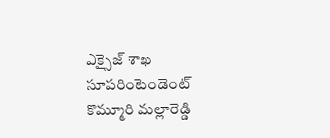ఎక్సైజ్ శాఖ సూపరింటెండెంట్ కొమ్మూరి మల్లారెడ్డి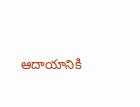ఆదాయానికి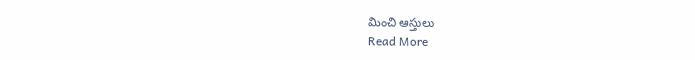మించి ఆస్తులు
Read More